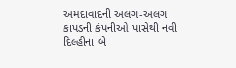અમદાવાદની અલગ-અલગ કાપડની કંપનીઓ પાસેથી નવી દિલ્હીના બે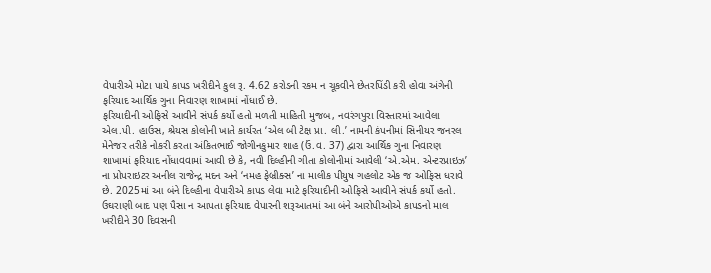વેપારીએ મોટા પાયે કાપડ ખરીદીને કુલ રૂ. 4.62 કરોડની રકમ ન ચૂકવીને છેતરપિંડી કરી હોવા અંગેની ફરિયાદ આર્થિક ગુના નિવારણ શાખામાં નોંધાઈ છે.
ફરિયાદીની ઓફિસે આવીને સંપર્ક કર્યો હતો મળતી માહિતી મુજબ, નવરંગપુરા વિસ્તારમાં આવેલા એલ.પી. હાઉસ, શ્રેયસ કોલોની ખાતે કાર્યરત ‘એલ બી ટેક્ષ પ્રા. લી.’ નામની કંપનીમાં સિનીયર જનરલ મેનેજર તરીકે નોકરી કરતા અંકિતભાઈ જોગીનકુમાર શાહ (ઉં.વ. 37) દ્વારા આર્થિક ગુના નિવારણ શાખામાં ફરિયાદ નોંધાવવામાં આવી છે કે, નવી દિલ્હીની ગીતા કોલોનીમાં આવેલી ‘એ.એમ. એન્ટરપ્રાઇઝ’ ના પ્રોપરાઇટર અનીલ રાજેન્દ્ર મદન અને ‘નમહ ફેબ્રીક્સ’ ના માલીક પીયુષ ગહલોટ એક જ ઓફિસ ધરાવે છે. 2025માં આ બંને દિલ્હીના વેપારીએ કાપડ લેવા માટે ફરિયાદીની ઓફિસે આવીને સંપર્ક કર્યો હતો.
ઉઘરાણી બાદ પણ પૈસા ન આપતા ફરિયાદ વેપારની શરૂઆતમાં આ બંને આરોપીઓએ કાપડનો માલ ખરીદીને 30 દિવસની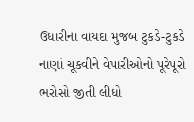ઉધારીના વાયદા મુજબ ટુકડે-ટુકડે નાણાં ચૂકવીને વેપારીઓનો પૂરેપૂરો ભરોસો જીતી લીધો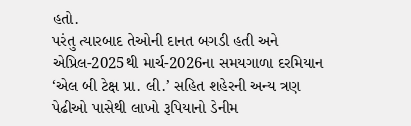હતો.
પરંતુ ત્યારબાદ તેઓની દાનત બગડી હતી અને એપ્રિલ-2025થી માર્ચ-2026ના સમયગાળા દરમિયાન ‘એલ બી ટેક્ષ પ્રા. લી.’ સહિત શહેરની અન્ય ત્રણ પેઢીઓ પાસેથી લાખો રૂપિયાનો ડેનીમ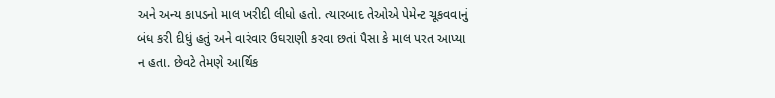અને અન્ય કાપડનો માલ ખરીદી લીધો હતો. ત્યારબાદ તેઓએ પેમેન્ટ ચૂકવવાનું બંધ કરી દીધું હતું અને વારંવાર ઉઘરાણી કરવા છતાં પૈસા કે માલ પરત આપ્યા ન હતા. છેવટે તેમણે આર્થિક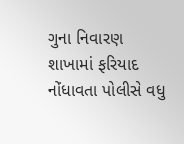ગુના નિવારણ શાખામાં ફરિયાદ નોંધાવતા પોલીસે વધુ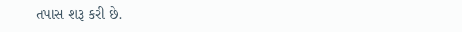તપાસ શરૂ કરી છે.